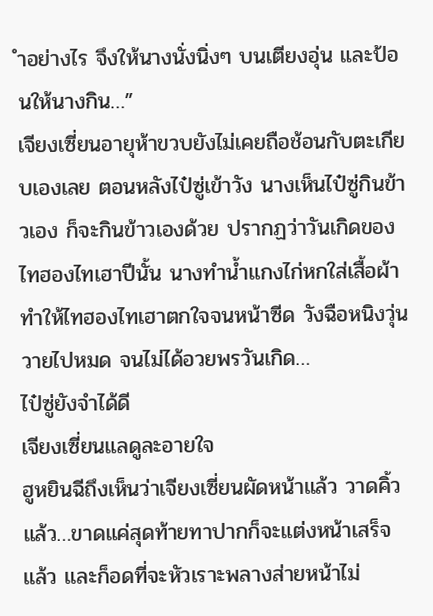ำอย่างไร จึงให้นางนั่งนิ่งๆ บนเตียงอุ่น และป้อนให้นางกิน…”
เจียงเซี่ยนอายุห้าขวบยังไม่เคยถือช้อนกับตะเกียบเองเลย ตอนหลังไป๋ซู่เข้าวัง นางเห็นไป๋ซู่กินข้าวเอง ก็จะกินข้าวเองด้วย ปรากฏว่าวันเกิดของไทฮองไทเฮาปีนั้น นางทำน้ำแกงไก่หกใส่เสื้อผ้า ทำให้ไทฮองไทเฮาตกใจจนหน้าซีด วังฉือหนิงวุ่นวายไปหมด จนไม่ได้อวยพรวันเกิด…
ไป๋ซู่ยังจำได้ดี
เจียงเซี่ยนแลดูละอายใจ
ฮูหยินฉีถึงเห็นว่าเจียงเซี่ยนผัดหน้าแล้ว วาดคิ้วแล้ว…ขาดแค่สุดท้ายทาปากก็จะแต่งหน้าเสร็จแล้ว และก็อดที่จะหัวเราะพลางส่ายหน้าไม่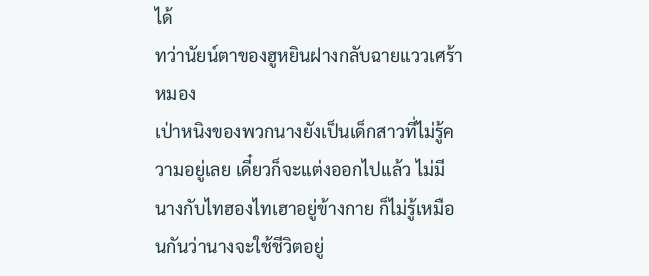ได้
ทว่านัยน์ตาของฮูหยินฝางกลับฉายแววเศร้าหมอง
เป่าหนิงของพวกนางยังเป็นเด็กสาวที่ไม่รู้ความอยู่เลย เดี๋ยวก็จะแต่งออกไปแล้ว ไม่มีนางกับไทฮองไทเฮาอยู่ข้างกาย ก็ไม่รู้เหมือนกันว่านางจะใช้ชีวิตอยู่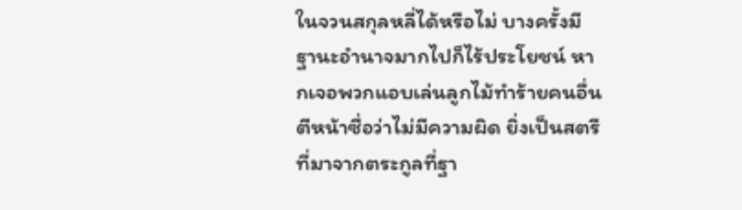ในจวนสกุลหลี่ได้หรือไม่ บางครั้งมีฐานะอำนาจมากไปก็ไร้ประโยชน์ หากเจอพวกแอบเล่นลูกไม้ทำร้ายคนอื่น ตีหน้าซื่อว่าไม่มีความผิด ยิ่งเป็นสตรีที่มาจากตระกูลที่ฐา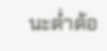นะต่ำต้อ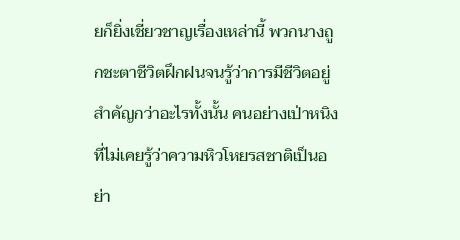ยก็ยิ่งเชี่ยวชาญเรื่องเหล่านี้ พวกนางถูกชะตาชีวิตฝึกฝนจนรู้ว่าการมีชีวิตอยู่สำคัญกว่าอะไรทั้งนั้น คนอย่างเป่าหนิงที่ไม่เคยรู้ว่าความหิวโหยรสชาติเป็นอย่า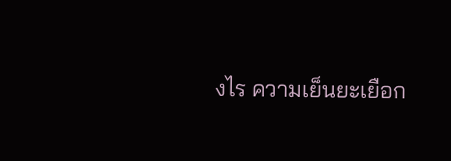งไร ความเย็นยะเยือก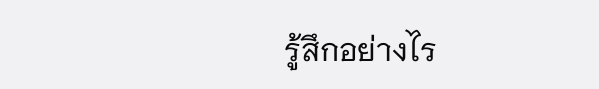รู้สึกอย่างไร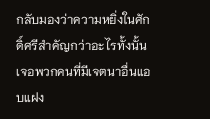กลับมองว่าความหยิ่งในศักดิ์ศรีสำคัญกว่าอะไรทั้งนั้น เจอพวกคนที่มีเจตนาอื่นแอบแฝง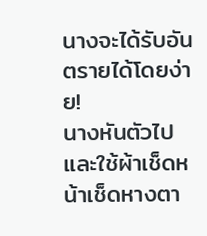นางจะได้รับอันตรายได้โดยง่าย!
นางหันตัวไป และใช้ผ้าเช็ดหน้าเช็ดหางตา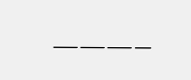———–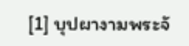[1] บุปผางามพระจั